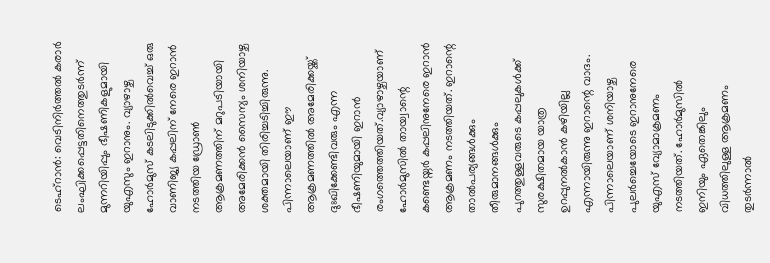ടെഹ്റാൻ: വെടിനിർത്തൽ കരാർ ലംഘിക്കപ്പെട്ടതിനെത്തുടർന്ന് മുന്നറിയിപ്പും ഭീഷണികളുമായി യുഎസും ഇറാനും. വ്യാഴാഴ്ച ഹോർമുസ് കടലിടുക്കിൽവെച്ച് ഒരു വാണിജ്യ കപ്പലിന് നേരെ ഇറാൻ നടത്തിയ ഡ്രോൺ ആക്രമണത്തിന് മറുപടിയായി അമേരിക്കൻ സൈന്യം ശനിയാഴ്ച ശക്തമായി തിരിച്ചടിച്ചിരുന്നു. പിന്നാലെയാണ് ഈ ആക്രമണത്തിൽ അമേരിക്കയ്ക്ക് ദുഃഖിക്കേണ്ടിവരും എന്ന ഭീഷണിയുമായി ഇറാൻ രംഗത്തെത്തിയത്.വ്യാഴാഴ്ചയാണ് ഹോർമുസിൽ തായ്വാന്റെ കണ്ടെയ്നർ കപ്പലിനുനേരെ ഇറാൻ ആക്രമണം നടത്തിയത്. ഇറാന്റെ താൽപര്യങ്ങൾക്കും തീരുമാനങ്ങൾക്കും പുറത്തുള്ളവരുടെ കപ്പലുകൾക്ക് സുരക്ഷിതമായ യാത്ര ഉറപ്പുനൽകാൻ കഴിയില്ല എന്നായിരുന്നു ഇറാന്റെ വാദം. പിന്നാലെയാണ് ശനിയാഴ്ച പുലർച്ചെയോടെ ഇറാനുനേരെ യുഎസ് വ്യോമാക്രമണം നടത്തിയത്. ഹോർമുസിൽ ഇനിയും ഏതെങ്കിലും വിധത്തിലുള്ള ആക്രമണം തുടർന്നാൽ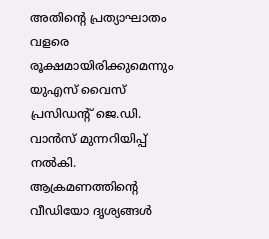അതിന്റെ പ്രത്യാഘാതം വളരെ രൂക്ഷമായിരിക്കുമെന്നും യുഎസ് വൈസ് പ്രസിഡന്റ് ജെ.ഡി. വാൻസ് മുന്നറിയിപ്പ് നൽകി. ആക്രമണത്തിന്റെ വീഡിയോ ദൃശ്യങ്ങൾ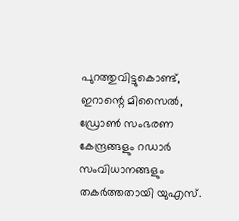പുറത്തുവിട്ടുകൊണ്ട്, ഇറാന്റെ മിസൈൽ, ഡ്രോൺ സംഭരണ കേന്ദ്രങ്ങളും റഡാർ സംവിധാനങ്ങളും തകർത്തതായി യുഎസ്.